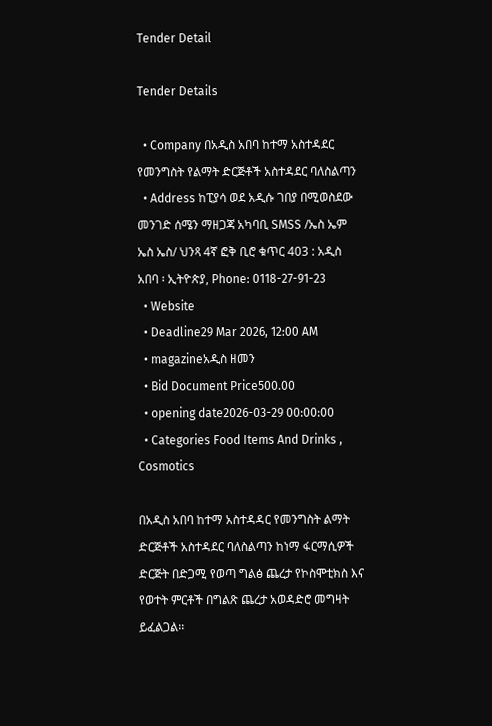Tender Detail

Tender Details

  • Company በአዲስ አበባ ከተማ አስተዳደር የመንግስት የልማት ድርጅቶች አስተዳደር ባለስልጣን
  • Address ከፒያሳ ወደ አዲሱ ገበያ በሚወስደው መንገድ ሰሜን ማዘጋጃ አካባቢ SMSS /ኤስ ኤም ኤስ ኤስ/ ህንጻ 4ኛ ፎቅ ቢሮ ቁጥር 403 : አዲስ አበባ ፡ ኢትዮጵያ, Phone: 0118-27-91-23
  • Website
  • Deadline29 Mar 2026, 12:00 AM
  • magazineአዲስ ዘመን
  • Bid Document Price500.00
  • opening date2026-03-29 00:00:00
  • Categories Food Items And Drinks , Cosmotics

በአዲስ አበባ ከተማ አስተዳዳር የመንግስት ልማት ድርጅቶች አስተዳደር ባለስልጣን ከነማ ፋርማሲዎች ድርጅት በድጋሚ የወጣ ግልፅ ጨረታ የኮስሞቲክስ እና የወተት ምርቶች በግልጽ ጨረታ አወዳድሮ መግዛት ይፈልጋል፡፡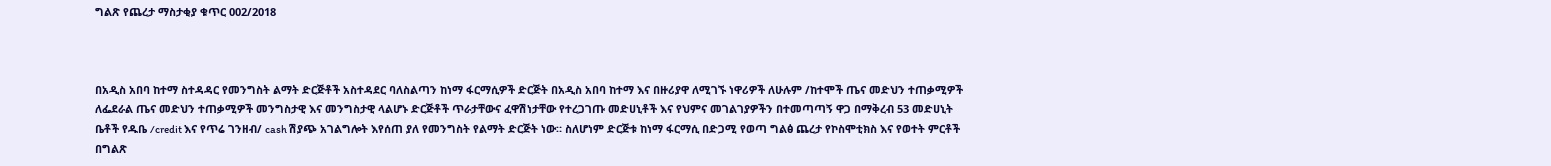ግልጽ የጨረታ ማስታቂያ ቁጥር 002/2018



በአዲስ አበባ ከተማ ስተዳዳር የመንግስት ልማት ድርጅቶች አስተዳደር ባለስልጣን ከነማ ፋርማሲዎች ድርጅት በአዲስ አበባ ከተማ እና በዙሪያዋ ለሚገኙ ነዋሪዎች ለሁሉም /ከተሞች ጤና መድህን ተጠቃሚዎች ለፌደራል ጤና መድህን ተጠቃሚዎች መንግስታዊ እና መንግስታዊ ላልሆኑ ድርጅቶች ጥራታቸውና ፈዋሽነታቸው የተረጋገጡ መድሀኒቶች እና የህምና መገልገያዎችን በተመጣጣኝ ዋጋ በማቅረብ 53 መድሀኒት ቤቶች የዱቤ /credit እና የጥሬ ገንዘብ/ cash ሽያጭ አገልግሎት እየሰጠ ያለ የመንግስት የልማት ድርጅት ነው። ስለሆነም ድርጅቱ ከነማ ፋርማሲ በድጋሚ የወጣ ግልፅ ጨረታ የኮስሞቲክስ እና የወተት ምርቶች በግልጽ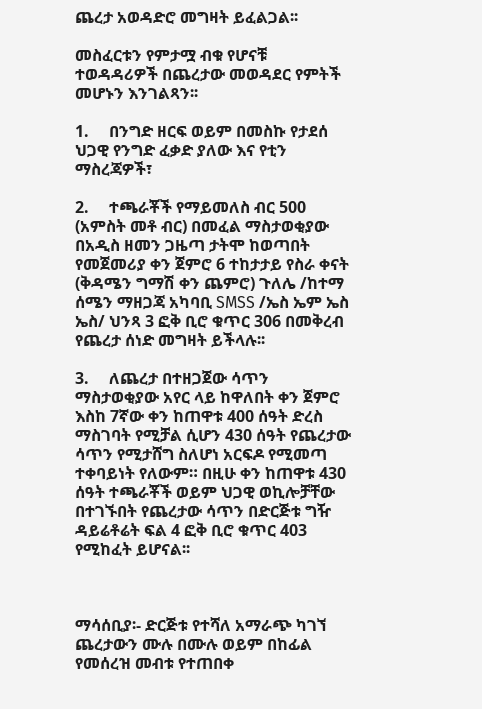ጨረታ አወዳድሮ መግዛት ይፈልጋል፡፡

መስፈርቱን የምታሟ ብቁ የሆናቹ ተወዳዳሪዎች በጨረታው መወዳደር የምትች መሆኑን እንገልጻን፡፡

1.     በንግድ ዘርፍ ወይም በመስኩ የታደሰ ህጋዊ የንግድ ፈቃድ ያለው እና የቲን ማስረጃዎች፣

2.     ተጫራቾች የማይመለስ ብር 500 (አምስት መቶ ብር) በመፈል ማስታወቂያው በአዲስ ዘመን ጋዜጣ ታትሞ ከወጣበት የመጀመሪያ ቀን ጀምሮ 6 ተከታታይ የስራ ቀናት (ቅዳሜን ግማሽ ቀን ጨምሮ) ጉለሌ /ከተማ ሰሜን ማዘጋጃ አካባቢ SMSS /ኤስ ኤም ኤስ ኤስ/ ህንጻ 3 ፎቅ ቢሮ ቁጥር 306 በመቅረብ የጨረታ ሰነድ መግዛት ይችላሉ፡፡

3.     ለጨረታ በተዘጋጀው ሳጥን ማስታወቂያው አየር ላይ ከዋለበት ቀን ጀምሮ እስከ 7ኛው ቀን ከጠዋቱ 400 ሰዓት ድረስ ማስገባት የሚቻል ሲሆን 430 ሰዓት የጨረታው ሳጥን የሚታሸግ ስለሆነ አርፍዶ የሚመጣ ተቀባይነት የለውም። በዚሁ ቀን ከጠዋቱ 430 ሰዓት ተጫራቾች ወይም ህጋዊ ወኪሎቻቸው በተገኙበት የጨረታው ሳጥን በድርጅቱ ግዥ ዳይሬቶሬት ፍል 4 ፎቅ ቢሮ ቁጥር 403 የሚከፈት ይሆናል፡፡



ማሳሰቢያ፡- ድርጅቱ የተሻለ አማራጭ ካገኘ ጨረታውን ሙሉ በሙሉ ወይም በከፊል የመሰረዝ መብቱ የተጠበቀ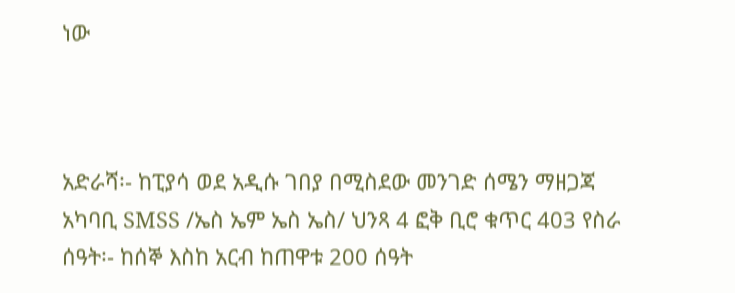ነው



አድራሻ፡- ከፒያሳ ወደ አዲሱ ገበያ በሚስደው መንገድ ሰሜን ማዘጋጃ አካባቢ SMSS /ኤስ ኤም ኤስ ኤስ/ ህንጻ 4 ፎቅ ቢሮ ቁጥር 403 የስራ ሰዓት፡- ከሰኞ እስከ አርብ ከጠዋቱ 200 ሰዓት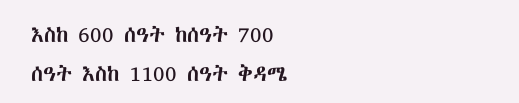እስከ 600 ሰዓት ከሰዓት 700 ሰዓት እስከ 1100 ሰዓት ቅዳሜ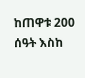ከጠዋቱ 200 ሰዓት እስከ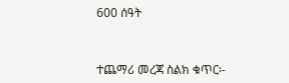600 ሰዓት



ተጨማሪ መረጃ ስልክ ቁጥር፡-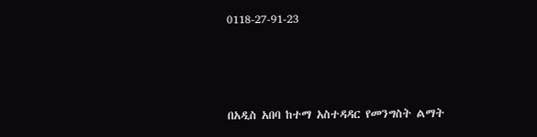0118-27-91-23



በአዲስ አበባ ከተማ አስተዳዳር የመንግስት ልማት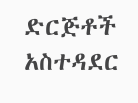ድርጅቶች አስተዳደር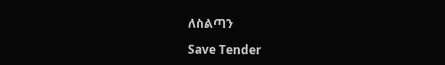ለስልጣን

Save Tender